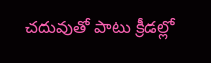చదువుతో పాటు క్రీడల్లో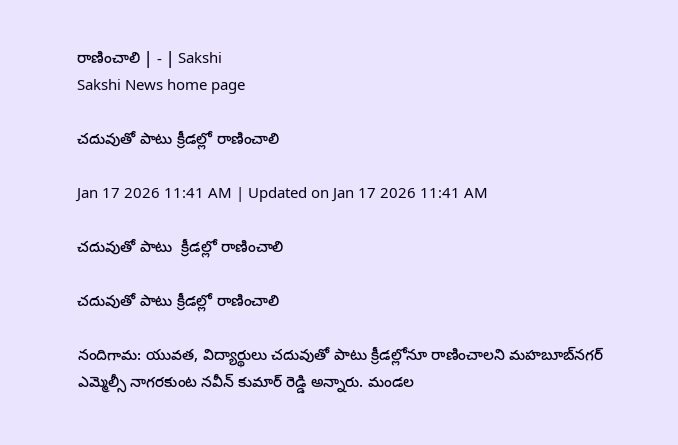రాణించాలి | - | Sakshi
Sakshi News home page

చదువుతో పాటు క్రీడల్లో రాణించాలి

Jan 17 2026 11:41 AM | Updated on Jan 17 2026 11:41 AM

చదువుతో పాటు  క్రీడల్లో రాణించాలి

చదువుతో పాటు క్రీడల్లో రాణించాలి

నందిగామ: యువత, విద్యార్థులు చదువుతో పాటు క్రీడల్లోనూ రాణించాలని మహబూబ్‌నగర్‌ ఎమ్మెల్సీ నాగరకుంట నవీన్‌ కుమార్‌ రెడ్డి అన్నారు. మండల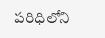పరిధిలోని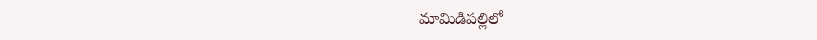మామిడిపల్లిలో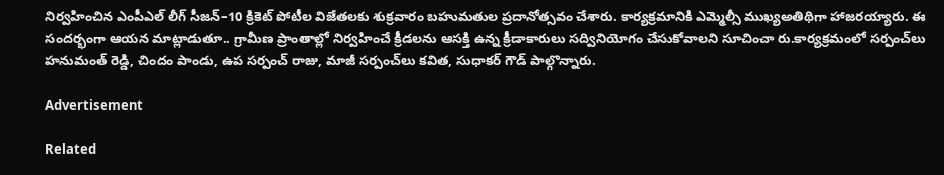నిర్వహించిన ఎంపీఎల్‌ లీగ్‌ సీజన్‌–10 క్రికెట్‌ పోటీల విజేతలకు శుక్రవారం బహుమతుల ప్రదానోత్సవం చేశారు. కార్యక్రమానికి ఎమ్మెల్సీ ముఖ్యఅతిథిగా హాజరయ్యారు. ఈ సందర్భంగా ఆయన మాట్లాడుతూ.. గ్రామీణ ప్రాంతాల్లో నిర్వహించే క్రీడలను ఆసక్తి ఉన్న క్రీడాకారులు సద్వినియోగం చేసుకోవాలని సూచించా రు.కార్యక్రమంలో సర్పంచ్‌లు హనుమంత్‌ రెడ్డి, చిందం పాండు, ఉప సర్పంచ్‌ రాజు, మాజీ సర్పంచ్‌లు కవిత, సుధాకర్‌ గౌడ్‌ పాల్గొన్నారు.

Advertisement

Related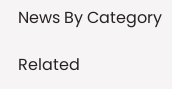News By Category

Related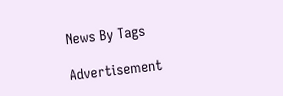News By Tags

Advertisement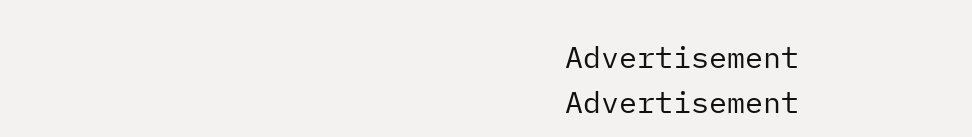Advertisement
Advertisement